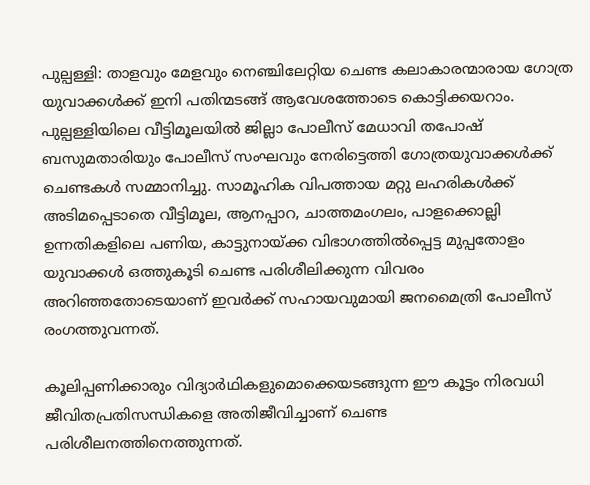പുല്പള്ളി: താളവും മേളവും നെഞ്ചിലേറ്റിയ ചെണ്ട കലാകാരന്മാരായ ഗോത്ര യുവാക്കൾക്ക് ഇനി പതിന്മടങ്ങ് ആവേശത്തോടെ കൊട്ടിക്കയറാം. പുല്പള്ളിയിലെ വീട്ടിമൂലയില്‍ ജില്ലാ പോലീസ് മേധാവി തപോഷ് ബസുമതാരിയും പോലീസ് സംഘവും നേരിട്ടെത്തി ഗോത്രയുവാക്കള്‍ക്ക് ചെണ്ടകള്‍ സമ്മാനിച്ചു. സാമൂഹിക വിപത്തായ മറ്റു ലഹരികൾക്ക് അടിമപ്പെടാതെ വീട്ടിമൂല, ആനപ്പാറ, ചാത്തമംഗലം, പാളക്കൊല്ലി ഉന്നതികളിലെ പണിയ, കാട്ടുനായ്ക്ക വിഭാഗത്തില്‍പ്പെട്ട മുപ്പതോളം യുവാക്കള്‍ ഒത്തുകൂടി ചെണ്ട പരിശീലിക്കുന്ന വിവരം അറിഞ്ഞതോടെയാണ് ഇവര്‍ക്ക് സഹായവുമായി ജനമൈത്രി പോലീസ് രംഗത്തുവന്നത്.

കൂലിപ്പണിക്കാരും വിദ്യാര്‍ഥികളുമൊക്കെയടങ്ങുന്ന ഈ കൂട്ടം നിരവധി ജീവിതപ്രതിസന്ധികളെ അതിജീവിച്ചാണ് ചെണ്ട പരിശീലനത്തിനെത്തുന്നത്.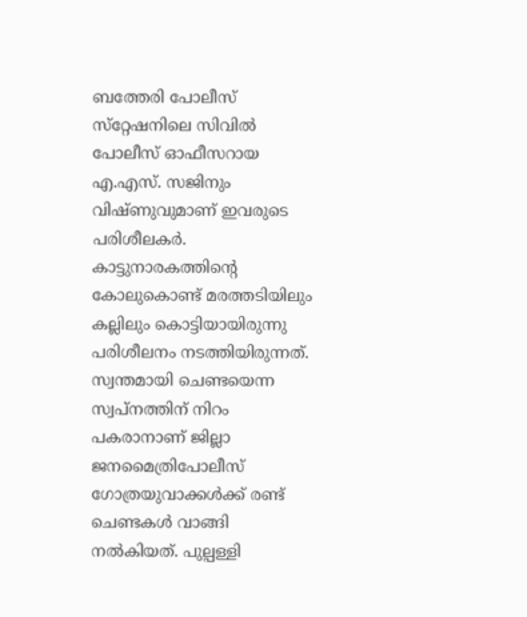ബത്തേരി പോലീസ് സ്‌റ്റേഷനിലെ സിവില്‍ പോലീസ് ഓഫീസറായ എ.എസ്. സജിനും വിഷ്ണുവുമാണ് ഇവരുടെ പരിശീലകര്‍. കാട്ടുനാരകത്തിന്റെ കോലുകൊണ്ട് മരത്തടിയിലും കല്ലിലും കൊട്ടിയായിരുന്നു പരിശീലനം നടത്തിയിരുന്നത്. സ്വന്തമായി ചെണ്ടയെന്ന സ്വപ്‌നത്തിന് നിറം പകരാനാണ്‌ ജില്ലാ ജനമൈത്രിപോലീസ് ഗോത്രയുവാക്കള്‍ക്ക് രണ്ട് ചെണ്ടകള്‍ വാങ്ങി നല്‍കിയത്. പുല്പള്ളി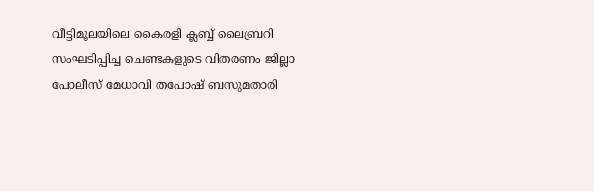വീട്ടിമൂലയിലെ കൈരളി ക്ലബ്ബ് ലൈബ്രറി സംഘടിപ്പിച്ച ചെണ്ടകളുടെ വിതരണം ജില്ലാ പോലീസ് മേധാവി തപോഷ് ബസുമതാരി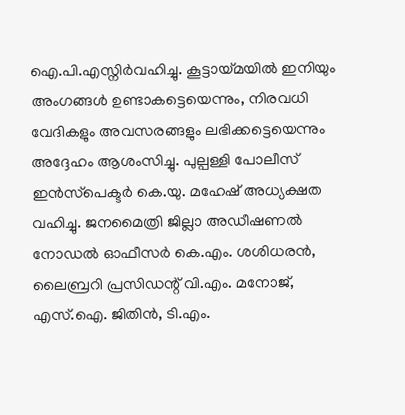ഐ.പി.എസ്നിര്‍വഹിച്ചു. കൂട്ടായ്മയിൽ ഇനിയും അംഗങ്ങൾ ഉണ്ടാകട്ടെയെന്നും, നിരവധി വേദികളും അവസരങ്ങളും ലഭിക്കട്ടെയെന്നും അദ്ദേഹം ആശംസിച്ചു. പുല്പള്ളി പോലീസ് ഇന്‍സ്‌പെക്ടര്‍ കെ.യു. മഹേഷ് അധ്യക്ഷത വഹിച്ചു. ജനമൈത്രി ജില്ലാ അഡീഷണല്‍ നോഡല്‍ ഓഫീസര്‍ കെ.എം. ശശിധരന്‍, ലൈബ്രറി പ്രസിഡന്റ് വി.എം. മനോജ്, എസ്.ഐ. ജിതിന്‍, ടി.എം.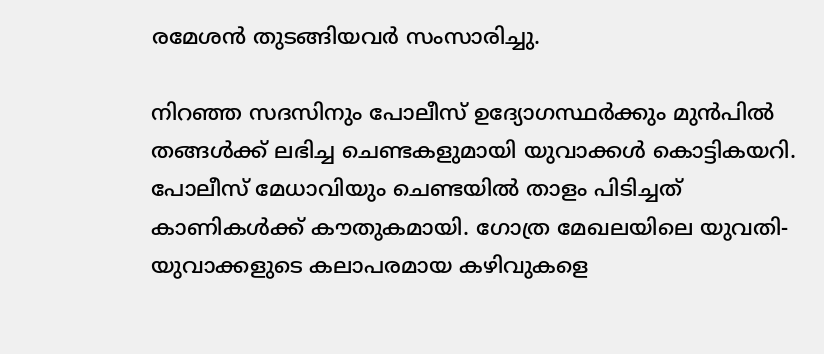രമേശന്‍ തുടങ്ങിയവര്‍ സംസാരിച്ചു.

നിറഞ്ഞ സദസിനും പോലീസ് ഉദ്യോഗസ്ഥർക്കും മുൻപിൽ തങ്ങൾക്ക് ലഭിച്ച ചെണ്ടകളുമായി യുവാക്കൾ കൊട്ടികയറി. പോലീസ് മേധാവിയും ചെണ്ടയിൽ താളം പിടിച്ചത് കാണികൾക്ക് കൗതുകമായി. ഗോത്ര മേഖലയിലെ യുവതി-യുവാക്കളുടെ കലാപരമായ കഴിവുകളെ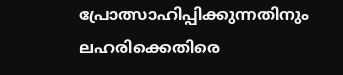പ്രോത്സാഹിപ്പിക്കുന്നതിനും ലഹരിക്കെതിരെ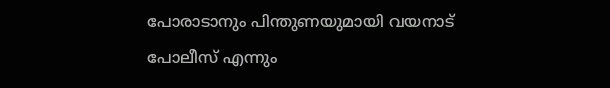പോരാടാനും പിന്തുണയുമായി വയനാട് പോലീസ് എന്നും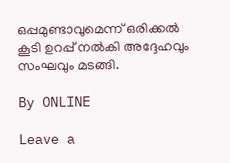ഒപ്പമുണ്ടാവുമെന്ന് ഒരിക്കൽ കൂടി ഉറപ്പ് നൽകി അദ്ദേഹവും സംഘവും മടങ്ങി.

By ONLINE

Leave a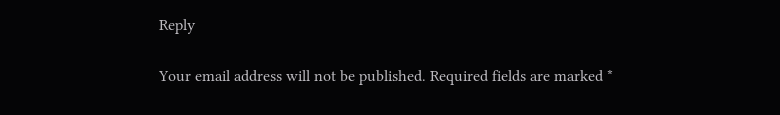Reply

Your email address will not be published. Required fields are marked *